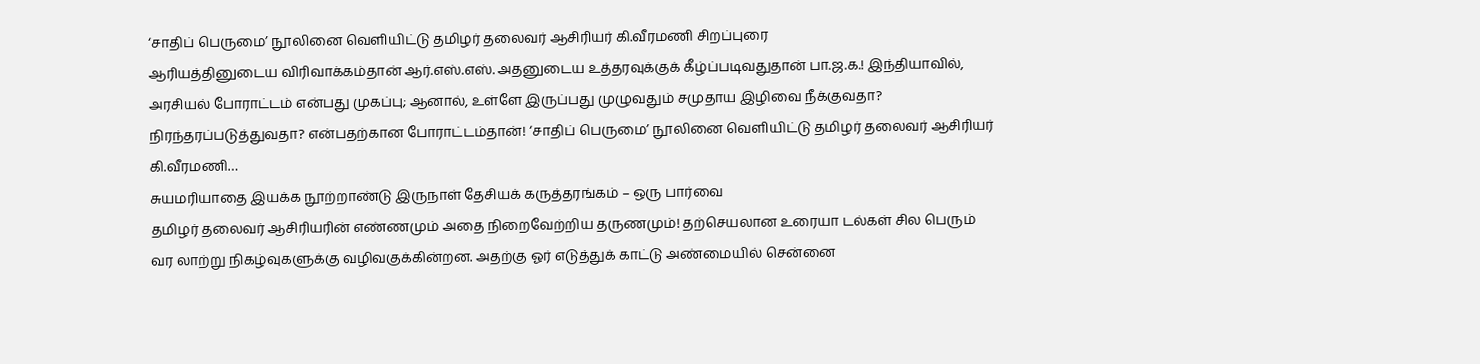‘சாதிப் பெருமை’ நூலினை வெளியிட்டு தமிழர் தலைவர் ஆசிரியர் கி.வீரமணி சிறப்புரை
ஆரியத்தினுடைய விரிவாக்கம்தான் ஆர்.எஸ்.எஸ். அதனுடைய உத்தரவுக்குக் கீழ்ப்படிவதுதான் பா.ஜ.க.! இந்தியாவில், அரசியல் போராட்டம் என்பது முகப்பு; ஆனால், உள்ளே இருப்பது முழுவதும் சமுதாய இழிவை நீக்குவதா? நிரந்தரப்படுத்துவதா? என்பதற்கான போராட்டம்தான்! ‘சாதிப் பெருமை’ நூலினை வெளியிட்டு தமிழர் தலைவர் ஆசிரியர் கி.வீரமணி…
சுயமரியாதை இயக்க நூற்றாண்டு இருநாள் தேசியக் கருத்தரங்கம் – ஒரு பார்வை
தமிழர் தலைவர் ஆசிரியரின் எண்ணமும் அதை நிறைவேற்றிய தருணமும்! தற்செயலான உரையா டல்கள் சில பெரும் வர லாற்று நிகழ்வுகளுக்கு வழிவகுக்கின்றன. அதற்கு ஓர் எடுத்துக் காட்டு அண்மையில் சென்னை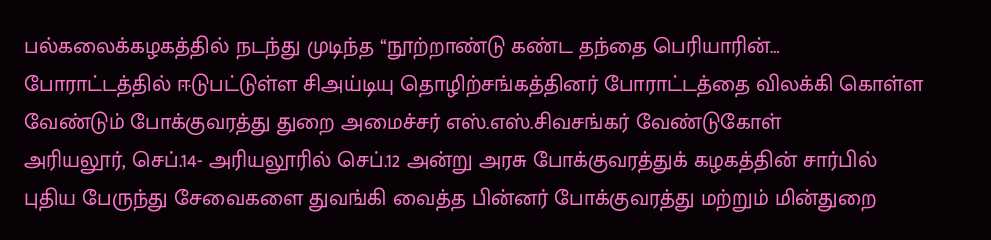பல்கலைக்கழகத்தில் நடந்து முடிந்த ‘‘நூற்றாண்டு கண்ட தந்தை பெரியாரின்…
போராட்டத்தில் ஈடுபட்டுள்ள சிஅய்டியு தொழிற்சங்கத்தினர் போராட்டத்தை விலக்கி கொள்ள வேண்டும் போக்குவரத்து துறை அமைச்சர் எஸ்.எஸ்.சிவசங்கர் வேண்டுகோள்
அரியலூர், செப்.14- அரியலூரில் செப்.12 அன்று அரசு போக்குவரத்துக் கழகத்தின் சார்பில் புதிய பேருந்து சேவைகளை துவங்கி வைத்த பின்னர் போக்குவரத்து மற்றும் மின்துறை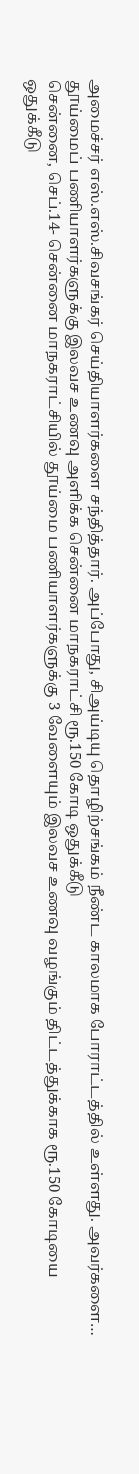அமைச்சர் எஸ்.எஸ்.சிவசங்கர் செய்தியாளர்களை சந்தித்தார். அப்போது, சிஅய்டியு தொழிற்சங்கம் நீண்ட காலமாக போராட்டத்தில் உள்ளது. அவர்களை…
தூய்மைப் பணியாளர்களுக்கு இலவச உணவு அளிக்க சென்னை மாநகராட்சி ரூ.150 கோடி ஒதுக்கீடு
சென்னை, செப்.14- சென்னை மாநகராட்சியில் தூய்மை பணியாளர்களுக்கு 3 வேளையும் இலவச உணவு வழங்கும் திட்டத்துக்காக ரூ.150 கோடியை ஒதுக்கீடு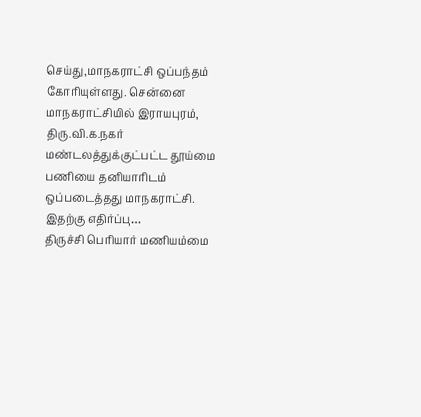செய்து,மாநகராட்சி ஒப்பந்தம் கோரியுள்ளது. சென்னை மாநகராட்சியில் இராயபுரம், திரு.வி.க.நகர் மண்டலத்துக்குட்பட்ட தூய்மை பணியை தனியாரிடம் ஒப்படைத்தது மாநகராட்சி. இதற்கு எதிர்ப்பு…
திருச்சி பெரியார் மணியம்மை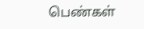பெண்கள்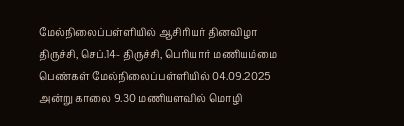மேல்நிலைப்பள்ளியில் ஆசிரியர் தினவிழா
திருச்சி, செப்.14- திருச்சி, பெரியார் மணியம்மை பெண்கள் மேல்நிலைப்பள்ளியில் 04.09.2025 அன்று காலை 9.30 மணியளவில் மொழி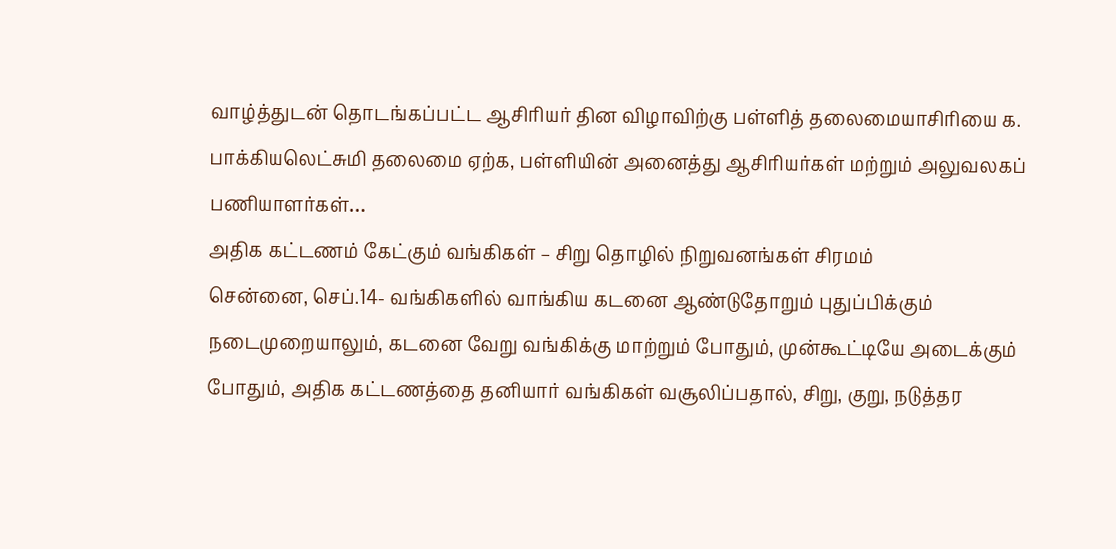வாழ்த்துடன் தொடங்கப்பட்ட ஆசிரியர் தின விழாவிற்கு பள்ளித் தலைமையாசிரியை க. பாக்கியலெட்சுமி தலைமை ஏற்க, பள்ளியின் அனைத்து ஆசிரியர்கள் மற்றும் அலுவலகப் பணியாளர்கள்…
அதிக கட்டணம் கேட்கும் வங்கிகள் – சிறு தொழில் நிறுவனங்கள் சிரமம்
சென்னை, செப்.14- வங்கிகளில் வாங்கிய கடனை ஆண்டுதோறும் புதுப்பிக்கும் நடைமுறையாலும், கடனை வேறு வங்கிக்கு மாற்றும் போதும், முன்கூட்டியே அடைக்கும் போதும், அதிக கட்டணத்தை தனியார் வங்கிகள் வசூலிப்பதால், சிறு, குறு, நடுத்தர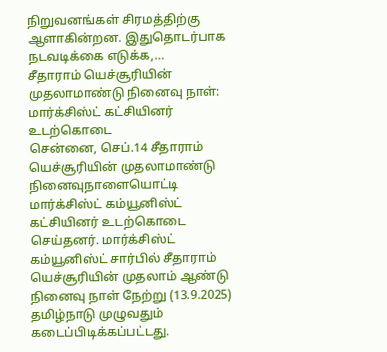நிறுவனங்கள் சிரமத்திற்கு ஆளாகின்றன. இதுதொடர்பாக நடவடிக்கை எடுக்க,…
சீதாராம் யெச்சூரியின் முதலாமாண்டு நினைவு நாள்: மார்க்சிஸ்ட் கட்சியினர் உடற்கொடை
சென்னை, செப்.14 சீதாராம் யெச்சூரியின் முதலாமாண்டு நினைவுநாளையொட்டி மார்க்சிஸ்ட் கம்யூனிஸ்ட் கட்சியினர் உடற்கொடை செய்தனர். மார்க்சிஸ்ட் கம்யூனிஸ்ட் சார்பில் சீதாராம் யெச்சூரியின் முதலாம் ஆண்டு நினைவு நாள் நேற்று (13.9.2025) தமிழ்நாடு முழுவதும் கடைப்பிடிக்கப்பட்டது.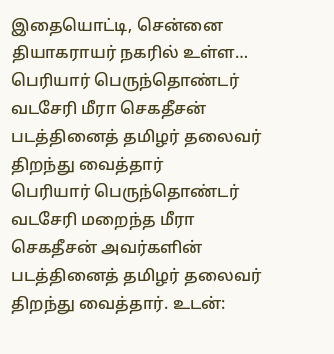இதையொட்டி, சென்னை தியாகராயர் நகரில் உள்ள…
பெரியார் பெருந்தொண்டர் வடசேரி மீரா செகதீசன் படத்தினைத் தமிழர் தலைவர் திறந்து வைத்தார்
பெரியார் பெருந்தொண்டர் வடசேரி மறைந்த மீரா செகதீசன் அவர்களின் படத்தினைத் தமிழர் தலைவர் திறந்து வைத்தார். உடன்: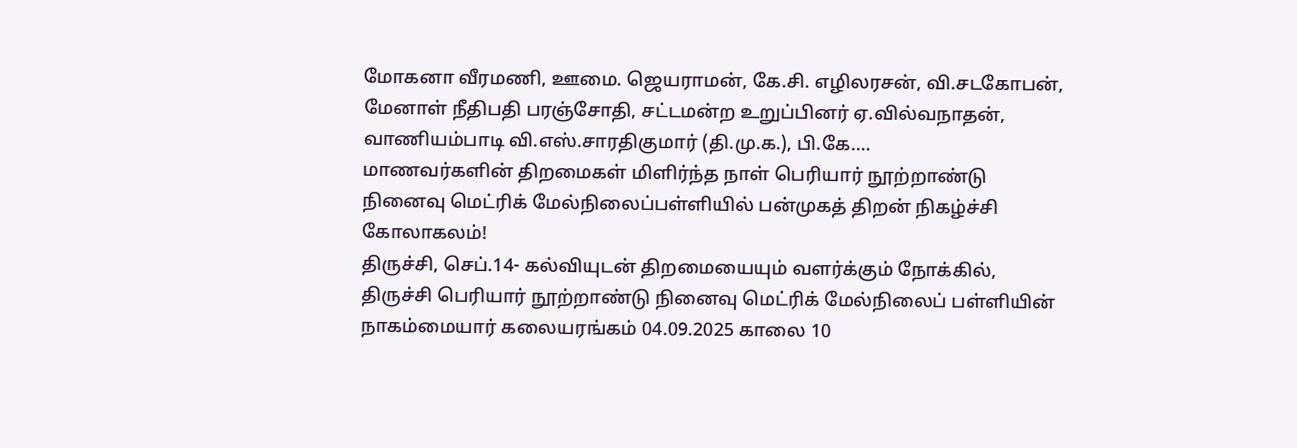மோகனா வீரமணி, ஊமை. ஜெயராமன், கே.சி. எழிலரசன், வி.சடகோபன், மேனாள் நீதிபதி பரஞ்சோதி, சட்டமன்ற உறுப்பினர் ஏ.வில்வநாதன், வாணியம்பாடி வி.எஸ்.சாரதிகுமார் (தி.மு.க.), பி.கே.…
மாணவர்களின் திறமைகள் மிளிர்ந்த நாள் பெரியார் நூற்றாண்டு நினைவு மெட்ரிக் மேல்நிலைப்பள்ளியில் பன்முகத் திறன் நிகழ்ச்சி கோலாகலம்!
திருச்சி, செப்.14- கல்வியுடன் திறமையையும் வளர்க்கும் நோக்கில், திருச்சி பெரியார் நூற்றாண்டு நினைவு மெட்ரிக் மேல்நிலைப் பள்ளியின் நாகம்மையார் கலையரங்கம் 04.09.2025 காலை 10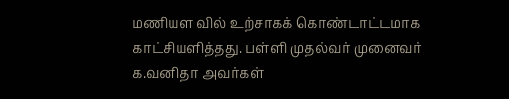மணியள வில் உற்சாகக் கொண்டாட்டமாக காட்சியளித்தது. பள்ளி முதல்வர் முனைவர் க.வனிதா அவர்கள்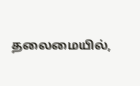தலைமையில்,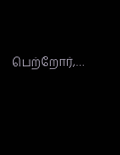பெற்றோர்,…